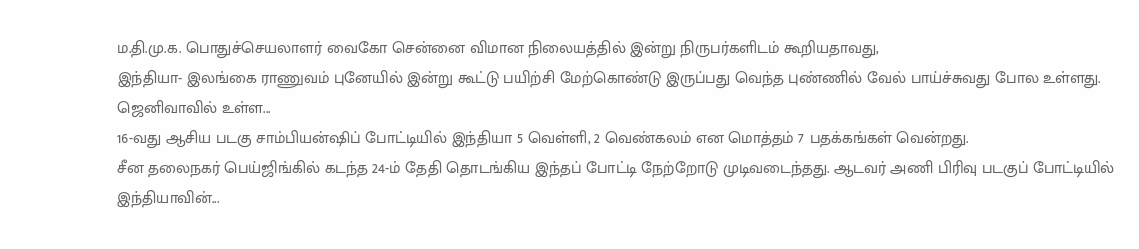ம.தி.மு.க. பொதுச்செயலாளர் வைகோ சென்னை விமான நிலையத்தில் இன்று நிருபர்களிடம் கூறியதாவது,
இந்தியா- இலங்கை ராணுவம் புனேயில் இன்று கூட்டு பயிற்சி மேற்கொண்டு இருப்பது வெந்த புண்ணில் வேல் பாய்ச்சுவது போல உள்ளது.
ஜெனிவாவில் உள்ள...
16-வது ஆசிய படகு சாம்பியன்ஷிப் போட்டியில் இந்தியா 5 வெள்ளி, 2 வெண்கலம் என மொத்தம் 7 பதக்கங்கள் வென்றது.
சீன தலைநகர் பெய்ஜிங்கில் கடந்த 24-ம் தேதி தொடங்கிய இந்தப் போட்டி நேற்றோடு முடிவடைந்தது. ஆடவர் அணி பிரிவு படகுப் போட்டியில் இந்தியாவின்...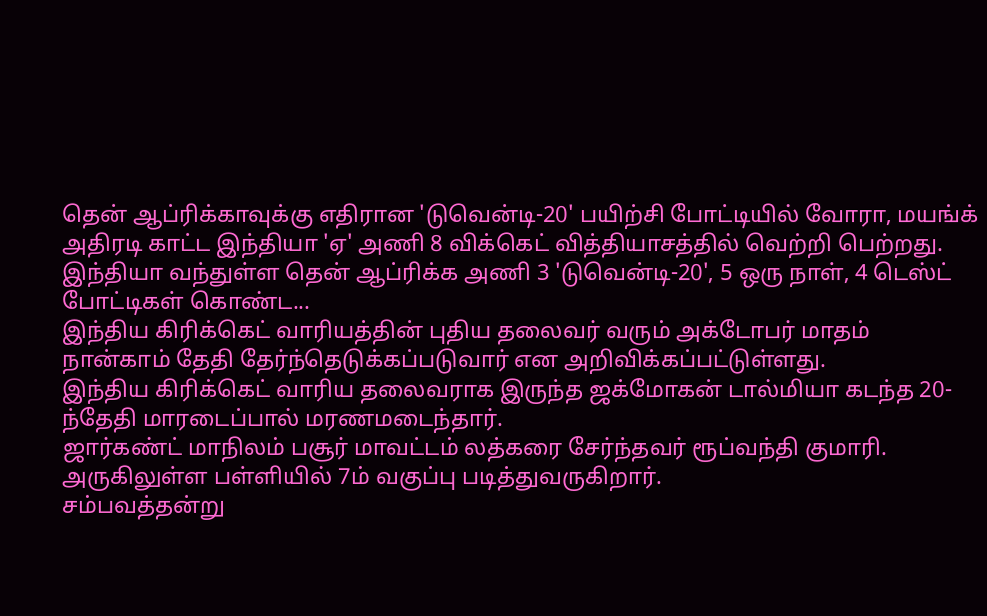தென் ஆப்ரிக்காவுக்கு எதிரான 'டுவென்டி-20' பயிற்சி போட்டியில் வோரா, மயங்க் அதிரடி காட்ட இந்தியா 'ஏ' அணி 8 விக்கெட் வித்தியாசத்தில் வெற்றி பெற்றது.
இந்தியா வந்துள்ள தென் ஆப்ரிக்க அணி 3 'டுவென்டி-20', 5 ஒரு நாள், 4 டெஸ்ட் போட்டிகள் கொண்ட...
இந்திய கிரிக்கெட் வாரியத்தின் புதிய தலைவர் வரும் அக்டோபர் மாதம் நான்காம் தேதி தேர்ந்தெடுக்கப்படுவார் என அறிவிக்கப்பட்டுள்ளது.
இந்திய கிரிக்கெட் வாரிய தலைவராக இருந்த ஜக்மோகன் டால்மியா கடந்த 20-ந்தேதி மாரடைப்பால் மரணமடைந்தார்.
ஜார்கண்ட் மாநிலம் பசூர் மாவட்டம் லத்கரை சேர்ந்தவர் ரூப்வந்தி குமாரி. அருகிலுள்ள பள்ளியில் 7ம் வகுப்பு படித்துவருகிறார்.
சம்பவத்தன்று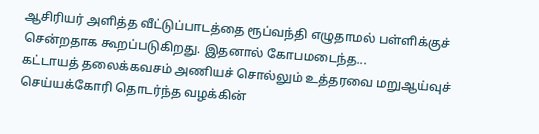ஆசிரியர் அளித்த வீட்டுப்பாடத்தை ரூப்வந்தி எழுதாமல் பள்ளிக்குச் சென்றதாக கூறப்படுகிறது. இதனால் கோபமடைந்த...
கட்டாயத் தலைக்கவசம் அணியச் சொல்லும் உத்தரவை மறுஆய்வுச் செய்யக்கோரி தொடர்ந்த வழக்கின்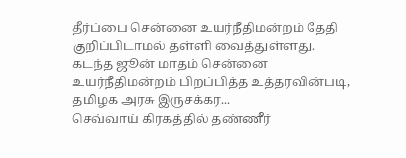தீர்ப்பை சென்னை உயர்நீதிமன்றம் தேதி குறிப்பிடாமல் தள்ளி வைத்துள்ளது.
கடந்த ஜூன் மாதம் சென்னை உயர்நீதிமன்றம் பிறப்பித்த உத்தரவின்படி, தமிழக அரசு இருசக்கர...
செவ்வாய் கிரகத்தில் தண்ணீர்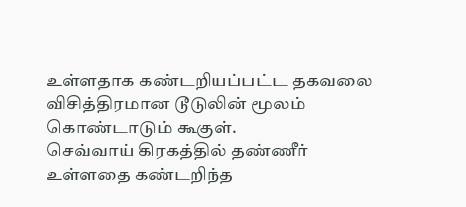உள்ளதாக கண்டறியப்பட்ட தகவலை விசித்திரமான டூடுலின் மூலம் கொண்டாடும் கூகுள்.
செவ்வாய் கிரகத்தில் தண்ணீர் உள்ளதை கண்டறிந்த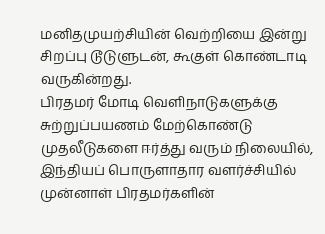மனிதமுயற்சியின் வெற்றியை இன்று சிறப்பு டூடுளுடன், கூகுள் கொண்டாடி வருகின்றது.
பிரதமர் மோடி வெளிநாடுகளுக்கு சுற்றுப்பயணம் மேற்கொண்டு முதலீடுகளை ஈர்த்து வரும் நிலையில், இந்தியப் பொருளாதார வளர்ச்சியில் முன்னாள் பிரதமர்களின்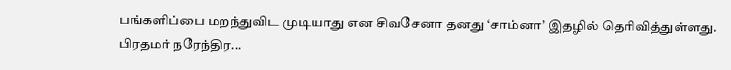பங்களிப்பை மறந்துவிட முடியாது என சிவசேனா தனது ‘சாம்னா’ இதழில் தெரிவித்துள்ளது.
பிரதமர் நரேந்திர...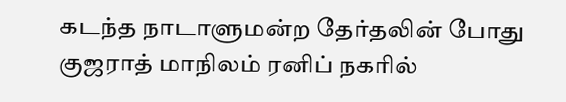கடந்த நாடாளுமன்ற தேர்தலின் போது குஜராத் மாநிலம் ரனிப் நகரில்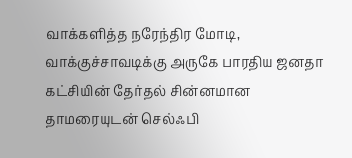வாக்களித்த நரேந்திர மோடி, வாக்குச்சாவடிக்கு அருகே பாரதிய ஜனதா கட்சியின் தேர்தல் சின்னமான தாமரையுடன் செல்ஃபி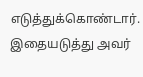எடுத்துக்கொண்டார்.
இதையடுத்து அவர்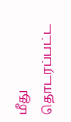மீது தொடரப்பட்ட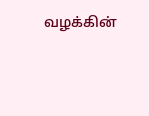வழக்கின்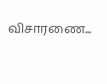விசாரணை...